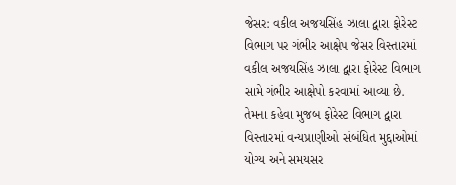જેસર: વકીલ અજયસિંહ ઝાલા દ્વારા ફોરેસ્ટ વિભાગ પર ગંભીર આક્ષેપ જેસર વિસ્તારમાં વકીલ અજયસિંહ ઝાલા દ્વારા ફોરેસ્ટ વિભાગ સામે ગંભીર આક્ષેપો કરવામાં આવ્યા છે. તેમના કહેવા મુજબ ફોરેસ્ટ વિભાગ દ્વારા વિસ્તારમાં વન્યપ્રાણીઓ સંબંધિત મુદ્દાઓમાં યોગ્ય અને સમયસર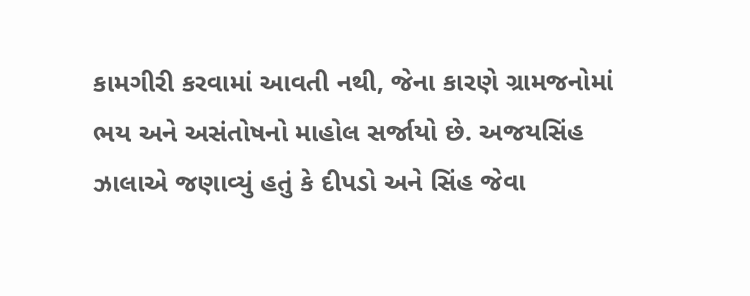કામગીરી કરવામાં આવતી નથી, જેના કારણે ગ્રામજનોમાં ભય અને અસંતોષનો માહોલ સર્જાયો છે. અજયસિંહ ઝાલાએ જણાવ્યું હતું કે દીપડો અને સિંહ જેવા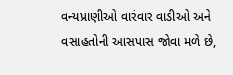વન્યપ્રાણીઓ વારંવાર વાડીઓ અને વસાહતોની આસપાસ જોવા મળે છે,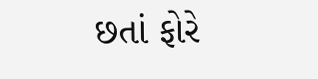છતાં ફોરે